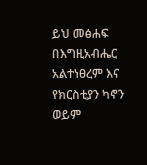ይህ መፅሐፍ በእግዚአብሔር አልተነፀረም እና የክርስቲያን ካኖን ወይም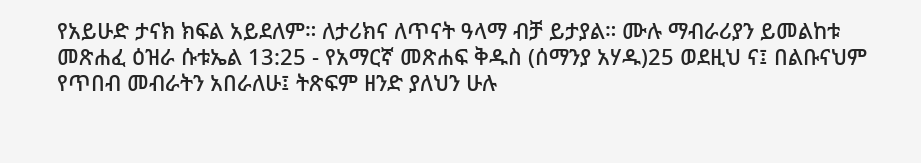የአይሁድ ታናክ ክፍል አይደለም። ለታሪክና ለጥናት ዓላማ ብቻ ይታያል። ሙሉ ማብራሪያን ይመልከቱ መጽሐፈ ዕዝራ ሱቱኤል 13:25 - የአማርኛ መጽሐፍ ቅዱስ (ሰማንያ አሃዱ)25 ወደዚህ ና፤ በልቡናህም የጥበብ መብራትን አበራለሁ፤ ትጽፍም ዘንድ ያለህን ሁሉ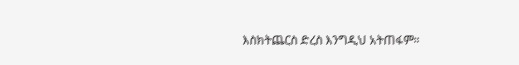እስክትጨርስ ድረስ እንግዲህ አትጠፋም።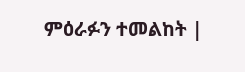ምዕራፉን ተመልከት |